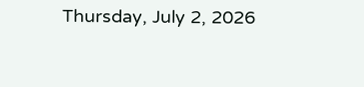Thursday, July 2, 2026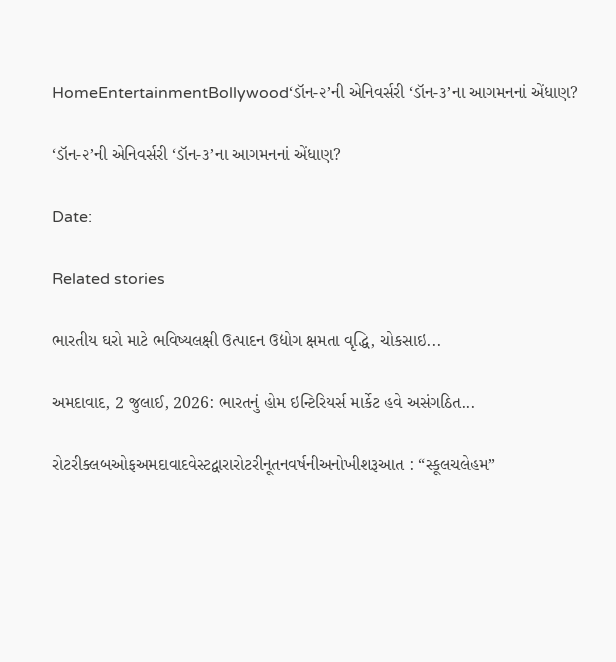HomeEntertainmentBollywood‘ડૉન-૨’ની એનિવર્સરી ‘ડૉન-૩’ના આગમનનાં એંધાણ?

‘ડૉન-૨’ની એનિવર્સરી ‘ડૉન-૩’ના આગમનનાં એંધાણ?

Date:

Related stories

ભારતીય ઘરો માટે ભવિષ્યલક્ષી ઉત્પાદન ઉદ્યોગ ક્ષમતા વૃદ્ધિ, ચોકસાઇ...

અમદાવાદ, 2 જુલાઈ, 2026: ભારતનું હોમ ઇન્ટિરિયર્સ માર્કેટ હવે અસંગઠિત...

રોટરીક્લબઓફઅમદાવાદવેસ્ટદ્વારારોટરીનૂતનવર્ષનીઅનોખીશરૂઆત : “સ્કૂલચલેહમ”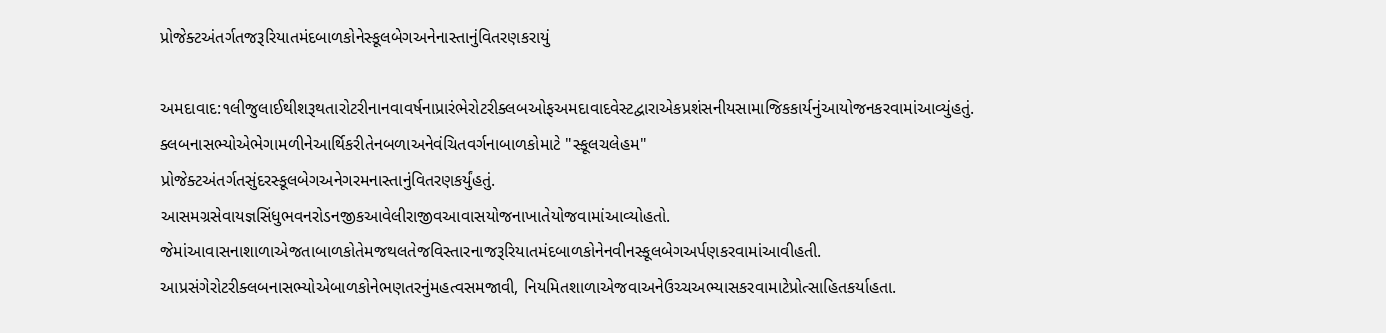પ્રોજેક્ટઅંતર્ગતજરૂરિયાતમંદબાળકોનેસ્કૂલબેગઅનેનાસ્તાનુંવિતરણકરાયું

અમદાવાદ:૧લીજુલાઈથીશરૂથતારોટરીનાનવાવર્ષનાપ્રારંભેરોટરીક્લબઓફઅમદાવાદવેસ્ટદ્વારાએકપ્રશંસનીયસામાજિકકાર્યનુંઆયોજનકરવામાંઆવ્યુંહતું. ક્લબનાસભ્યોએભેગામળીનેઆર્થિકરીતેનબળાઅનેવંચિતવર્ગનાબાળકોમાટે "સ્કૂલચલેહમ" પ્રોજેક્ટઅંતર્ગતસુંદરસ્કૂલબેગઅનેગરમનાસ્તાનુંવિતરણકર્યુંહતું. આસમગ્રસેવાયજ્ઞસિંધુભવનરોડનજીકઆવેલીરાજીવઆવાસયોજનાખાતેયોજવામાંઆવ્યોહતો. જેમાંઆવાસનાશાળાએજતાબાળકોતેમજથલતેજવિસ્તારનાજરૂરિયાતમંદબાળકોનેનવીનસ્કૂલબેગઅર્પણકરવામાંઆવીહતી. આપ્રસંગેરોટરીક્લબનાસભ્યોએબાળકોનેભણતરનુંમહત્વસમજાવી, નિયમિતશાળાએજવાઅનેઉચ્ચઅભ્યાસકરવામાટેપ્રોત્સાહિતકર્યાહતા.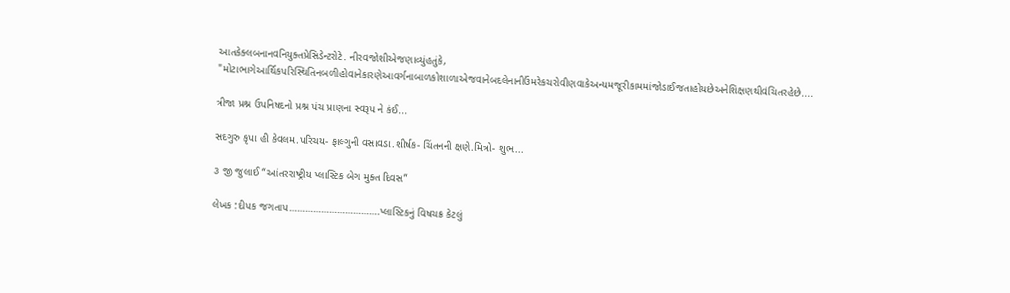આતકેક્લબનાનવનિયુક્તપ્રેસિડેન્ટરોટે. નીરવજોશીએજણાવ્યુંહતુંકે, "મોટાભાગેઆર્થિકપરિસ્થિતિનબળીહોવાનેકારણેઆવર્ગનાબાળકોશાળાએજવાનેબદલેનાનીઉંમરેકચરોવીણવાકેઅન્યમજૂરીકામમાંજોડાઈજતાહોયછેઅનેશિક્ષણથીવંચિતરહેછે....

ત્રીજા પ્રશ્ન ઉપનિષદનો પ્રશ્ન પંચ પ્રાણના સ્વરૂપ ને કંઈ...

સદગુરુ કૃપા હી કેવલમ.પરિચય- ફાલ્ગુની વસાવડા.શીર્ષક- ચિંતનની ક્ષણે.મિત્રો- શુભ...

૩ જી જુલાઈ “આંતરરાષ્ટ્રીય પ્લાસ્ટિક બેગ મુક્ત દિવસ”

લેખક :દીપક જગતાપ…………………………….પ્લાસ્ટિકનું વિષચક્ર કેટલું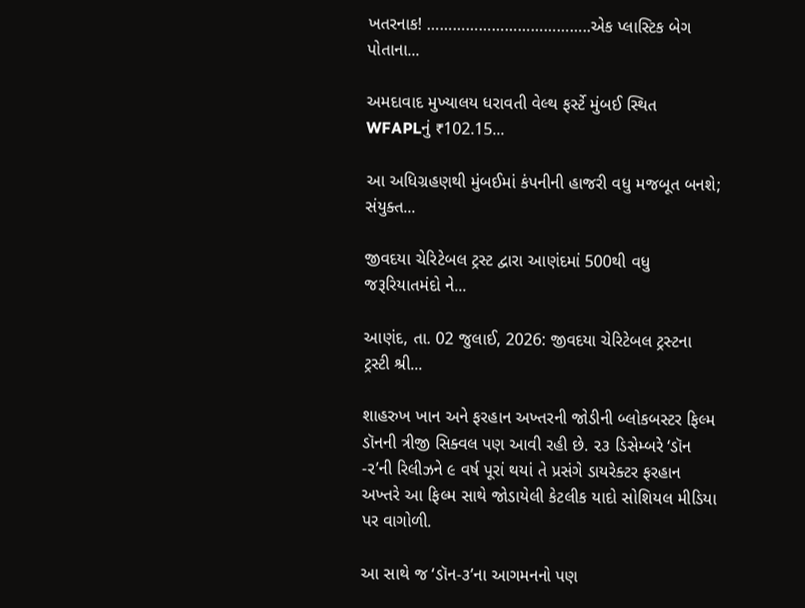ખતરનાક! ………………………………..એક પ્લાસ્ટિક બેગ પોતાના...

અમદાવાદ મુખ્યાલય ધરાવતી વેલ્થ ફર્સ્ટે મુંબઈ સ્થિત WFAPLનું ₹102.15...

આ અધિગ્રહણથી મુંબઈમાં કંપનીની હાજરી વધુ મજબૂત બનશે; સંયુક્ત...

જીવદયા ચેરિટેબલ ટ્રસ્ટ દ્વારા આણંદમાં 500થી વધુ જરૂરિયાતમંદો ને...

આણંદ, તા. 02 જુલાઈ, 2026: જીવદયા ચેરિટેબલ ટ્રસ્ટના ટ્રસ્ટી શ્રી...

શાહરુખ ખાન અને ફરહાન અખ્તરની જોડીની બ્લોકબસ્ટર ફિલ્મ ડૉનની ત્રીજી સિક્વલ પણ આવી રહી છે. ૨૩ ડિસેમ્બરે ‘ડૉન -૨’ની રિલીઝને ૯ વર્ષ પૂરાં થયાં તે પ્રસંગે ડાયરેક્ટર ફરહાન અખ્તરે આ ફિલ્મ સાથે જોડાયેલી કેટલીક યાદો સોશિયલ મીડિયા પર વાગોળી.

આ સાથે જ ‘ડૉન-૩’ના આગમનનો પણ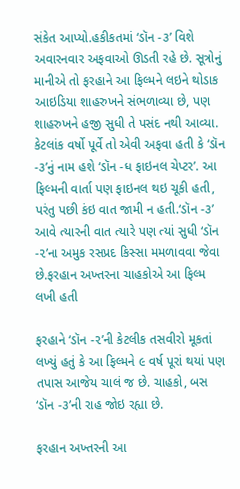સંકેત આપ્યો.હકીકતમાં ‘ડૉન -૩’ વિશે અવારનવાર અફવાઓ ઊડતી રહે છે. સૂત્રોનું માનીએ તો ફરહાને આ ફિલ્મને લઇને થોડાક આઇડિયા શાહરુખને સંભળાવ્યા છે, પણ શાહરુખને હજી સુધી તે પસંદ નથી આવ્યા. કેટલાંક વર્ષો પૂર્વે તો એવી અફવા હતી કે ‘ડૉન -૩’નું નામ હશે ‘ડૉન -ધ ફાઇનલ ચેપ્ટર’. આ ફિલ્મની વાર્તા પણ ફાઇનલ થઇ ચૂકી હતી, પરંતુ પછી કંઇ વાત જામી ન હતી.‘ડૉન -૩’ આવે ત્યારની વાત ત્યારે પણ ત્યાં સુધી ‘ડૉન -૨’ના અમુક રસપ્રદ કિસ્સા મમળાવવા જેવા છે.ફરહાન અખ્તરના ચાહકોએ આ ફિલ્મ લખી હતી

ફરહાને ‘ડૉન -૨’ની કેટલીક તસવીરો મૂકતાં લખ્યું હતું કે આ ફિલ્મને ૯ વર્ષ પૂરાં થયાં પણ તપાસ આજેય ચાલં જ છે. ચાહકો, બસ ‘ડૉન -૩’ની રાહ જોઇ રહ્યા છે.

ફરહાન અખ્તરની આ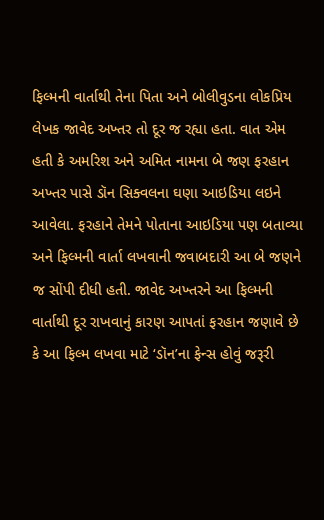ફિલ્મની વાર્તાથી તેના પિતા અને બોલીવુડના લોકપ્રિય લેખક જાવેદ અખ્તર તો દૂર જ રહ્યા હતા. વાત એમ હતી કે અમરિશ અને અમિત નામના બે જણ ફરહાન અખ્તર પાસે ડૉન સિક્વલના ઘણા આઇડિયા લઇને આવેલા. ફરહાને તેમને પોતાના આઇડિયા પણ બતાવ્યા અને ફિલ્મની વાર્તા લખવાની જવાબદારી આ બે જણને જ સોંપી દીધી હતી. જાવેદ અખ્તરને આ ફિલ્મની વાર્તાથી દૂર રાખવાનું કારણ આપતાં ફરહાન જણાવે છે કે આ ફિલ્મ લખવા માટે ‘ડૉન’ના ફેન્સ હોવું જરૂરી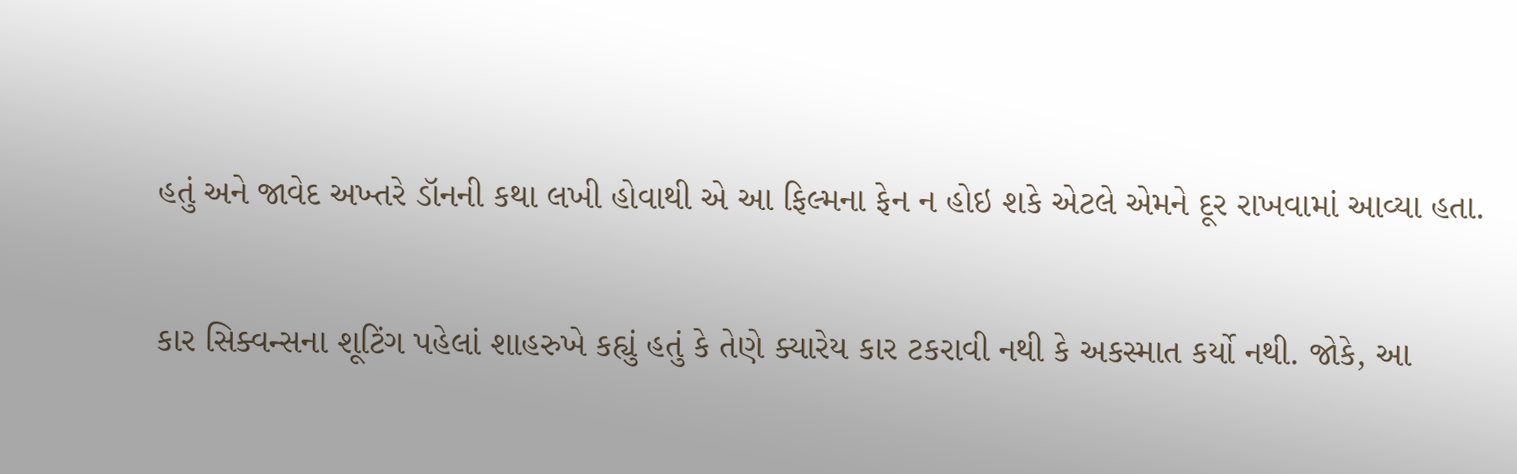હતું અને જાવેદ અખ્તરે ડૉનની કથા લખી હોવાથી એ આ ફિલ્મના ફેન ન હોઇ શકે એટલે એમને દૂર રાખવામાં આવ્યા હતા.

કાર સિક્વન્સના શૂટિંગ પહેલાં શાહરુખે કહ્યું હતું કે તેણે ક્યારેય કાર ટકરાવી નથી કે અકસ્માત કર્યો નથી. જોકે, આ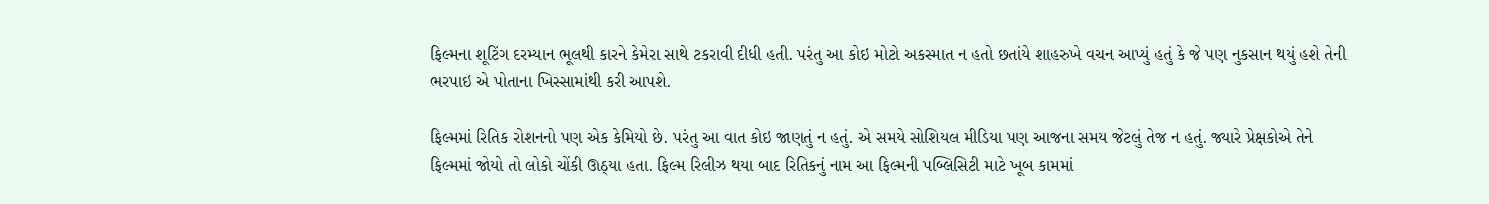ફિલ્મના શૂટિંગ દરમ્યાન ભૂલથી કારને કેમેરા સાથે ટકરાવી દીધી હતી. પરંતુ આ કોઇ મોટો અકસ્માત ન હતો છતાંયે શાહરુખે વચન આપ્યું હતું કે જે પણ નુકસાન થયું હશે તેની ભરપાઇ એ પોતાના ખિસ્સામાંથી કરી આપશે.

ફિલ્મમાં રિતિક રોશનનો પણ એક કેમિયો છે. પરંતુ આ વાત કોઇ જાણતું ન હતું. એ સમયે સોશિયલ મીડિયા પણ આજના સમય જેટલું તેજ ન હતું. જ્યારે પ્રેક્ષકોએ તેને ફિલ્મમાં જોયો તો લોકો ચોંકી ઊઠ્યા હતા. ફિલ્મ રિલીઝ થયા બાદ રિતિકનું નામ આ ફિલ્મની પબ્લિસિટી માટે ખૂબ કામમાં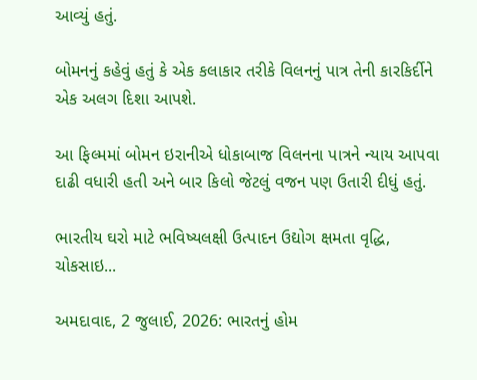આવ્યું હતું.

બોમનનું કહેવું હતું કે એક કલાકાર તરીકે વિલનનું પાત્ર તેની કારકિર્દીને એક અલગ દિશા આપશે.

આ ફિલ્મમાં બોમન ઇરાનીએ ધોકાબાજ વિલનના પાત્રને ન્યાય આપવા દાઢી વધારી હતી અને બાર કિલો જેટલું વજન પણ ઉતારી દીધું હતું.

ભારતીય ઘરો માટે ભવિષ્યલક્ષી ઉત્પાદન ઉદ્યોગ ક્ષમતા વૃદ્ધિ, ચોકસાઇ...

અમદાવાદ, 2 જુલાઈ, 2026: ભારતનું હોમ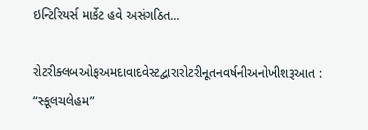ઇન્ટિરિયર્સ માર્કેટ હવે અસંગઠિત...

રોટરીક્લબઓફઅમદાવાદવેસ્ટદ્વારારોટરીનૂતનવર્ષનીઅનોખીશરૂઆત : “સ્કૂલચલેહમ”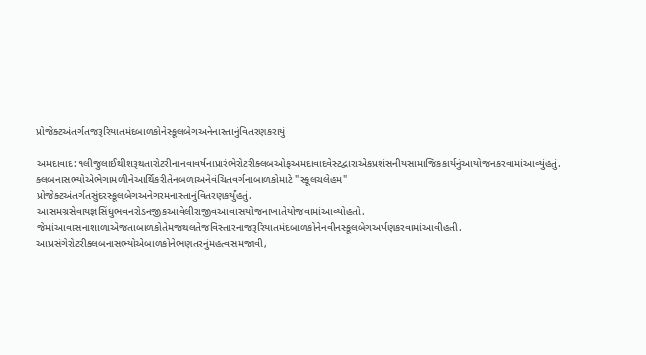પ્રોજેક્ટઅંતર્ગતજરૂરિયાતમંદબાળકોનેસ્કૂલબેગઅનેનાસ્તાનુંવિતરણકરાયું

અમદાવાદ:૧લીજુલાઈથીશરૂથતારોટરીનાનવાવર્ષનાપ્રારંભેરોટરીક્લબઓફઅમદાવાદવેસ્ટદ્વારાએકપ્રશંસનીયસામાજિકકાર્યનુંઆયોજનકરવામાંઆવ્યુંહતું. ક્લબનાસભ્યોએભેગામળીનેઆર્થિકરીતેનબળાઅનેવંચિતવર્ગનાબાળકોમાટે "સ્કૂલચલેહમ" પ્રોજેક્ટઅંતર્ગતસુંદરસ્કૂલબેગઅનેગરમનાસ્તાનુંવિતરણકર્યુંહતું. આસમગ્રસેવાયજ્ઞસિંધુભવનરોડનજીકઆવેલીરાજીવઆવાસયોજનાખાતેયોજવામાંઆવ્યોહતો. જેમાંઆવાસનાશાળાએજતાબાળકોતેમજથલતેજવિસ્તારનાજરૂરિયાતમંદબાળકોનેનવીનસ્કૂલબેગઅર્પણકરવામાંઆવીહતી. આપ્રસંગેરોટરીક્લબનાસભ્યોએબાળકોનેભણતરનુંમહત્વસમજાવી,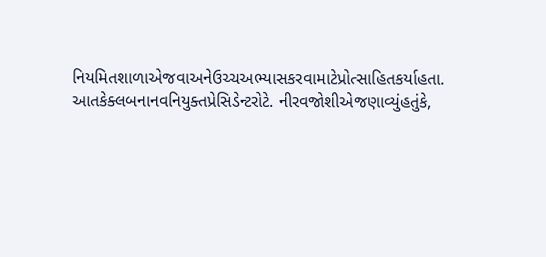નિયમિતશાળાએજવાઅનેઉચ્ચઅભ્યાસકરવામાટેપ્રોત્સાહિતકર્યાહતા. આતકેક્લબનાનવનિયુક્તપ્રેસિડેન્ટરોટે. નીરવજોશીએજણાવ્યુંહતુંકે,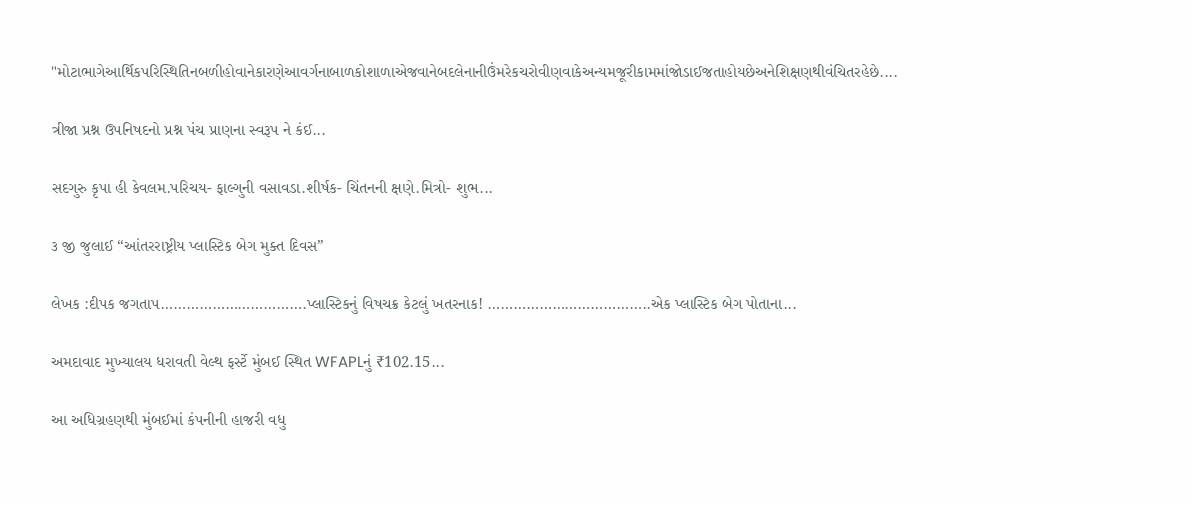"મોટાભાગેઆર્થિકપરિસ્થિતિનબળીહોવાનેકારણેઆવર્ગનાબાળકોશાળાએજવાનેબદલેનાનીઉંમરેકચરોવીણવાકેઅન્યમજૂરીકામમાંજોડાઈજતાહોયછેઅનેશિક્ષણથીવંચિતરહેછે....

ત્રીજા પ્રશ્ન ઉપનિષદનો પ્રશ્ન પંચ પ્રાણના સ્વરૂપ ને કંઈ...

સદગુરુ કૃપા હી કેવલમ.પરિચય- ફાલ્ગુની વસાવડા.શીર્ષક- ચિંતનની ક્ષણે.મિત્રો- શુભ...

૩ જી જુલાઈ “આંતરરાષ્ટ્રીય પ્લાસ્ટિક બેગ મુક્ત દિવસ”

લેખક :દીપક જગતાપ…………………………….પ્લાસ્ટિકનું વિષચક્ર કેટલું ખતરનાક! ………………………………..એક પ્લાસ્ટિક બેગ પોતાના...

અમદાવાદ મુખ્યાલય ધરાવતી વેલ્થ ફર્સ્ટે મુંબઈ સ્થિત WFAPLનું ₹102.15...

આ અધિગ્રહણથી મુંબઈમાં કંપનીની હાજરી વધુ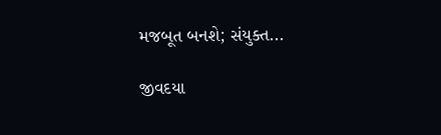મજબૂત બનશે; સંયુક્ત...

જીવદયા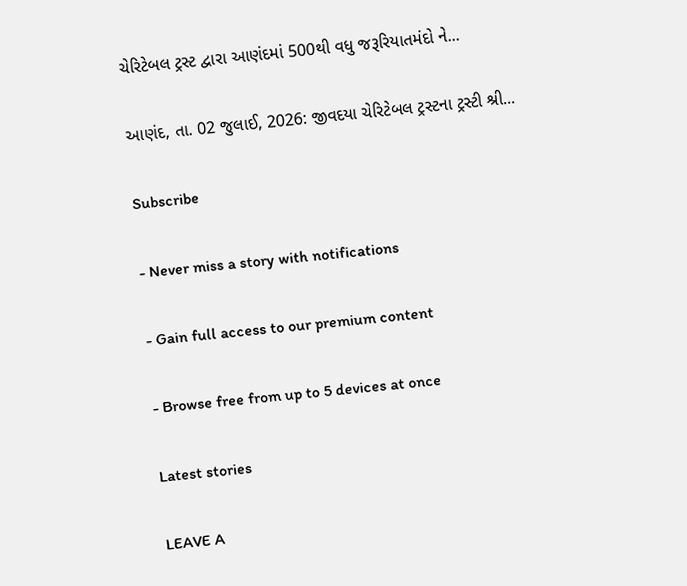ચેરિટેબલ ટ્રસ્ટ દ્વારા આણંદમાં 500થી વધુ જરૂરિયાતમંદો ને...

આણંદ, તા. 02 જુલાઈ, 2026: જીવદયા ચેરિટેબલ ટ્રસ્ટના ટ્રસ્ટી શ્રી...

Subscribe

- Never miss a story with notifications

- Gain full access to our premium content

- Browse free from up to 5 devices at once

Latest stories

LEAVE A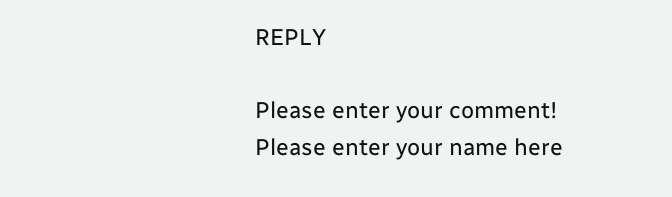REPLY

Please enter your comment!
Please enter your name here